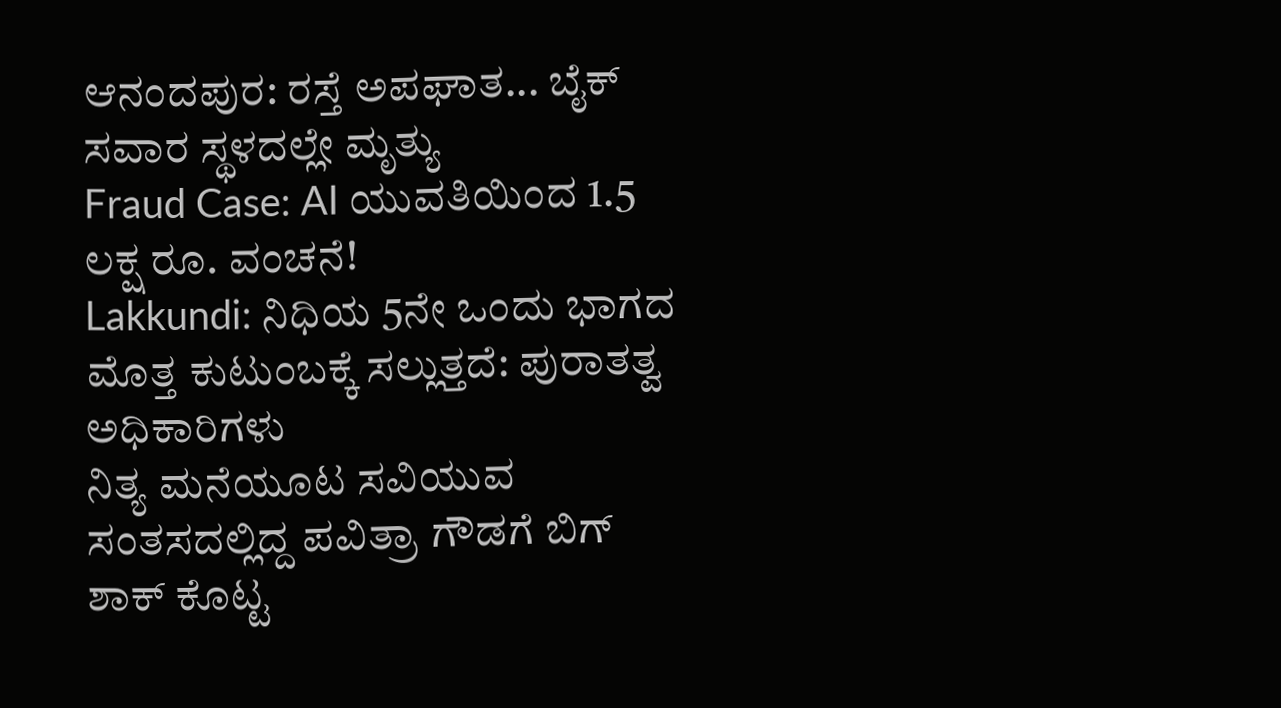ಆನಂದಪುರ: ರಸ್ತೆ ಅಪಘಾತ... ಬೈಕ್ ಸವಾರ ಸ್ಥಳದಲ್ಲೇ ಮೃತ್ಯು
Fraud Case: AI ಯುವತಿಯಿಂದ 1.5 ಲಕ್ಷ ರೂ. ವಂಚನೆ!
Lakkundi: ನಿಧಿಯ 5ನೇ ಒಂದು ಭಾಗದ ಮೊತ್ತ ಕುಟುಂಬಕ್ಕೆ ಸಲ್ಲುತ್ತದೆ: ಪುರಾತತ್ವ ಅಧಿಕಾರಿಗಳು
ನಿತ್ಯ ಮನೆಯೂಟ ಸವಿಯುವ ಸಂತಸದಲ್ಲಿದ್ದ ಪವಿತ್ರಾ ಗೌಡಗೆ ಬಿಗ್ ಶಾಕ್ ಕೊಟ್ಟ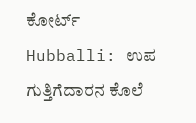ಕೋರ್ಟ್
Hubballi: ಉಪ ಗುತ್ತಿಗೆದಾರನ ಕೊಲೆ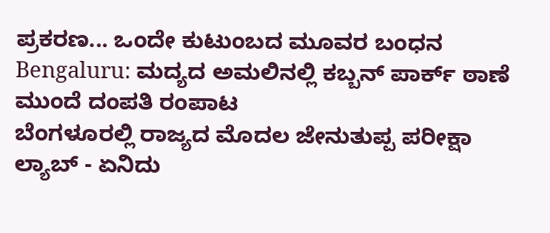ಪ್ರಕರಣ... ಒಂದೇ ಕುಟುಂಬದ ಮೂವರ ಬಂಧನ
Bengaluru: ಮದ್ಯದ ಅಮಲಿನಲ್ಲಿ ಕಬ್ಬನ್ ಪಾರ್ಕ್ ಠಾಣೆ ಮುಂದೆ ದಂಪತಿ ರಂಪಾಟ
ಬೆಂಗಳೂರಲ್ಲಿ ರಾಜ್ಯದ ಮೊದಲ ಜೇನುತುಪ್ಪ ಪರೀಕ್ಷಾ ಲ್ಯಾಬ್ - ಏನಿದು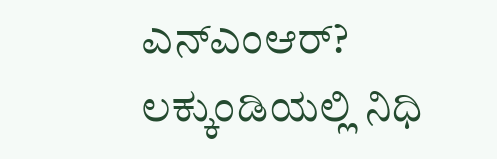ಎನ್ಎಂಆರ್?
ಲಕ್ಕುಂಡಿಯಲ್ಲಿ ನಿಧಿ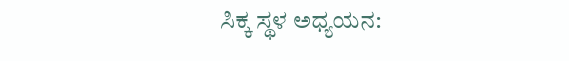ಸಿಕ್ಕ ಸ್ಥಳ ಅಧ್ಯಯನ: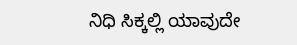ನಿಧಿ ಸಿಕ್ಕಲ್ಲಿ ಯಾವುದೇ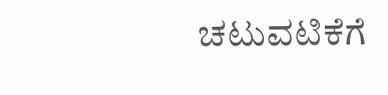ಚಟುವಟಿಕೆಗೆ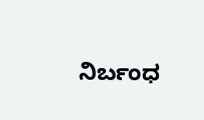ನಿರ್ಬಂಧ